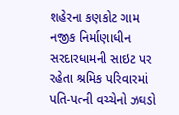શહેરના કણકોટ ગામ નજીક નિર્માણાધીન સરદારધામની સાઇટ પર રહેતા શ્રમિક પરિવારમાં પતિ-પત્ની વચ્ચેનો ઝઘડો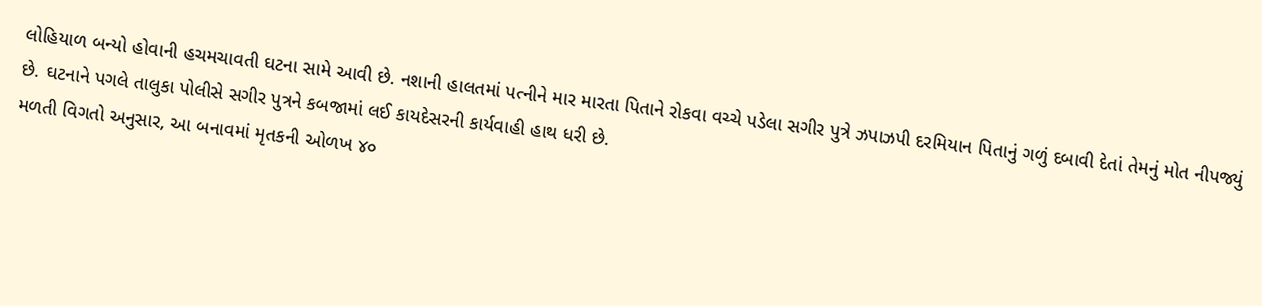લોહિયાળ બન્યો હોવાની હચમચાવતી ઘટના સામે આવી છે. નશાની હાલતમાં પત્નીને માર મારતા પિતાને રોકવા વચ્ચે પડેલા સગીર પુત્રે ઝપાઝપી દરમિયાન પિતાનું ગળું દબાવી દેતાં તેમનું મોત નીપજ્યું છે. ઘટનાને પગલે તાલુકા પોલીસે સગીર પુત્રને કબજામાં લઈ કાયદેસરની કાર્યવાહી હાથ ધરી છે.
મળતી વિગતો અનુસાર, આ બનાવમાં મૃતકની ઓળખ ૪૦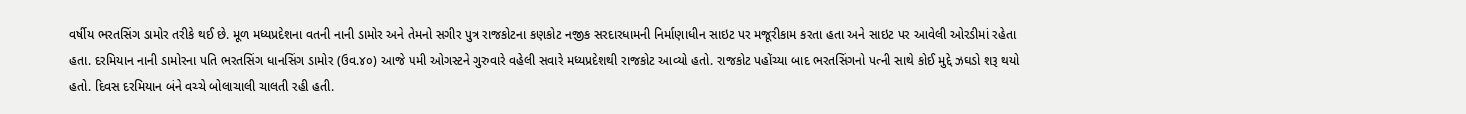વર્ષીય ભરતસિંગ ડામોર તરીકે થઈ છે. મૂળ મધ્યપ્રદેશના વતની નાની ડામોર અને તેમનો સગીર પુત્ર રાજકોટના કણકોટ નજીક સરદારધામની નિર્માણાધીન સાઇટ પર મજૂરીકામ કરતા હતા અને સાઇટ પર આવેલી ઓરડીમાં રહેતા હતા. દરમિયાન નાની ડામોરના પતિ ભરતસિંગ ધાનસિંગ ડામોર (ઉવ.૪૦) આજે ૫મી ઓગસ્ટને ગુરુવારે વહેલી સવારે મધ્યપ્રદેશથી રાજકોટ આવ્યો હતો. રાજકોટ પહોંચ્યા બાદ ભરતસિંગનો પત્ની સાથે કોઈ મુદ્દે ઝઘડો શરૂ થયો હતો. દિવસ દરમિયાન બંને વચ્ચે બોલાચાલી ચાલતી રહી હતી.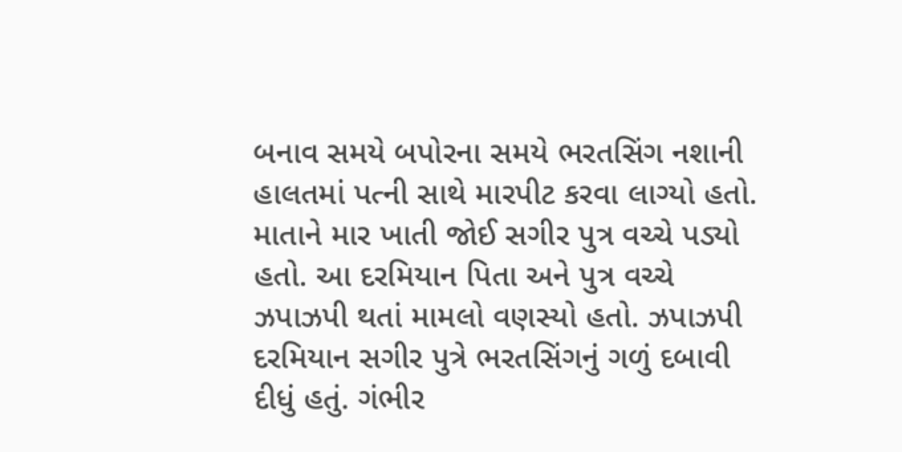બનાવ સમયે બપોરના સમયે ભરતસિંગ નશાની હાલતમાં પત્ની સાથે મારપીટ કરવા લાગ્યો હતો. માતાને માર ખાતી જોઈ સગીર પુત્ર વચ્ચે પડ્યો હતો. આ દરમિયાન પિતા અને પુત્ર વચ્ચે ઝપાઝપી થતાં મામલો વણસ્યો હતો. ઝપાઝપી દરમિયાન સગીર પુત્રે ભરતસિંગનું ગળું દબાવી દીધું હતું. ગંભીર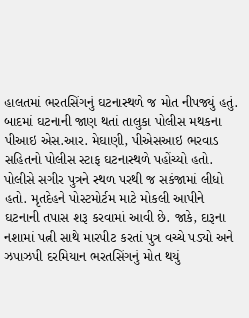હાલતમાં ભરતસિંગનું ઘટનાસ્થળે જ મોત નીપજ્યું હતું. બાદમાં ઘટનાની જાણ થતાં તાલુકા પોલીસ મથકના પીઆઇ એસ.આર. મેઘાણી, પીએસઆઇ ભરવાડ સહિતનો પોલીસ સ્ટાફ ઘટનાસ્થળે પહોંચ્યો હતો. પોલીસે સગીર પુત્રને સ્થળ પરથી જ સકંજામાં લીધો હતો. મૃતદેહને પોસ્ટમોર્ટમ માટે મોકલી આપીને ઘટનાની તપાસ શરૂ કરવામાં આવી છે. જાકે, દારૂના નશામાં પત્ની સાથે મારપીટ કરતાં પુત્ર વચ્ચે પડ્યો અને ઝપાઝપી દરમિયાન ભરતસિંગનું મોત થયું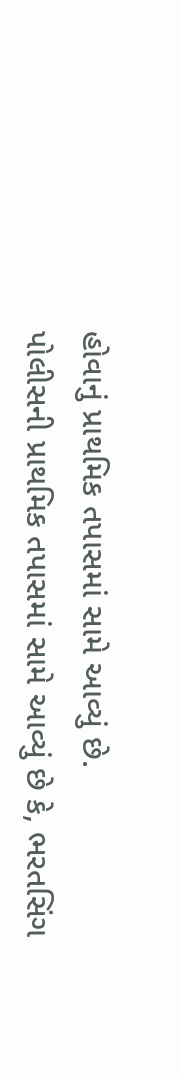હોવાનું પ્રાથમિક તપાસમાં સામે આવ્યું છે.
પોલીસની પ્રાથમિક તપાસમાં સામે આવ્યું છે કે, ભરતસિંગ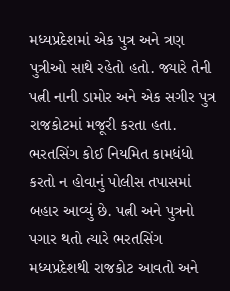મધ્યપ્રદેશમાં એક પુત્ર અને ત્રણ પુત્રીઓ સાથે રહેતો હતો. જ્યારે તેની પત્ની નાની ડામોર અને એક સગીર પુત્ર રાજકોટમાં મજૂરી કરતા હતા. ભરતસિંગ કોઈ નિયમિત કામધંધો કરતો ન હોવાનું પોલીસ તપાસમાં બહાર આવ્યું છે. પત્ની અને પુત્રનો પગાર થતો ત્યારે ભરતસિંગ મધ્યપ્રદેશથી રાજકોટ આવતો અને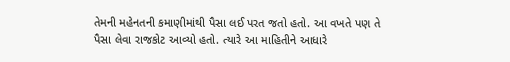તેમની મહેનતની કમાણીમાંથી પૈસા લઈ પરત જતો હતો. આ વખતે પણ તે પૈસા લેવા રાજકોટ આવ્યો હતો. ત્યારે આ માહિતીને આધારે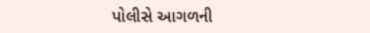પોલીસે આગળની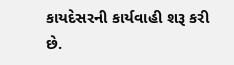કાયદેસરની કાર્યવાહી શરૂ કરી છે.